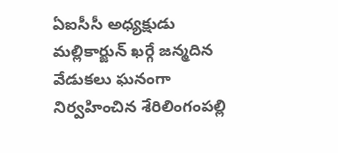ఏఐసీసీ అధ్యక్షుడు మల్లికార్జున్ ఖర్గే జన్మదిన వేడుకలు ఘనంగా నిర్వహించిన శేరిలింగంపల్లి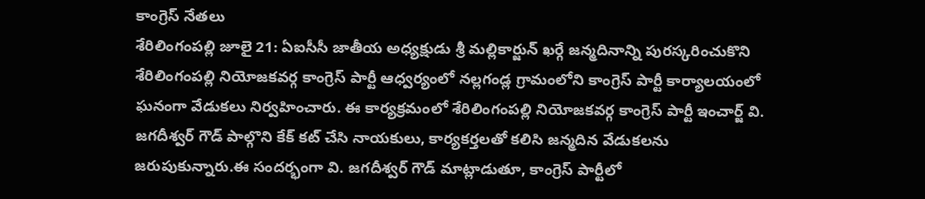కాంగ్రెస్ నేతలు
శేరిలింగంపల్లి జూలై 21: ఏఐసీసీ జాతీయ అధ్యక్షుడు శ్రీ మల్లికార్జున్ ఖర్గే జన్మదినాన్ని పురస్కరించుకొని శేరిలింగంపల్లి నియోజకవర్గ కాంగ్రెస్ పార్టీ ఆధ్వర్యంలో నల్లగండ్ల గ్రామంలోని కాంగ్రెస్ పార్టీ కార్యాలయంలో ఘనంగా వేడుకలు నిర్వహించారు. ఈ కార్యక్రమంలో శేరిలింగంపల్లి నియోజకవర్గ కాంగ్రెస్ పార్టీ ఇంచార్జ్ వి. జగదీశ్వర్ గౌడ్ పాల్గొని కేక్ కట్ చేసి నాయకులు, కార్యకర్తలతో కలిసి జన్మదిన వేడుకలను జరుపుకున్నారు.ఈ సందర్భంగా వి. జగదీశ్వర్ గౌడ్ మాట్లాడుతూ, కాంగ్రెస్ పార్టీలో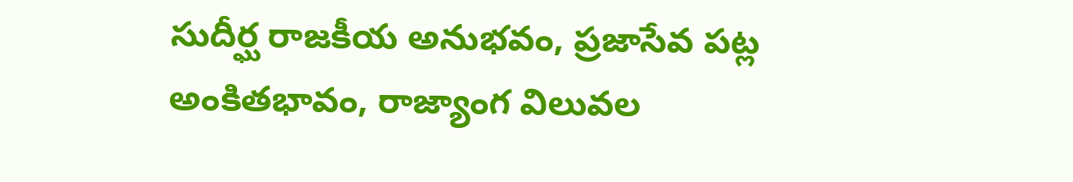సుదీర్ఘ రాజకీయ అనుభవం, ప్రజాసేవ పట్ల అంకితభావం, రాజ్యాంగ విలువల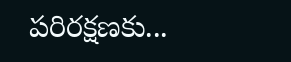పరిరక్షణకు...